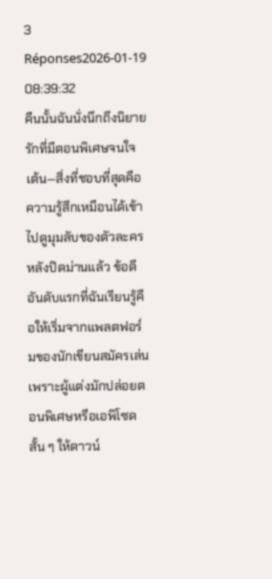3 Réponses2026-01-19 08:39:32
คืนนั้นฉันนั่งนึกถึงนิยายรักที่มีตอนพิเศษจนใจเต้น—สิ่งที่ชอบที่สุดคือความรู้สึกเหมือนได้เข้าไปดูมุมลับของตัวละครหลังปิดม่านแล้ว ข้อดีอันดับแรกที่ฉันเรียนรู้คือให้เริ่มจากแพลตฟอร์มของนักเขียนสมัครเล่น เพราะผู้แต่งมักปล่อยตอนพิเศษหรือเอพิโซดสั้น ๆ ให้ดาวน์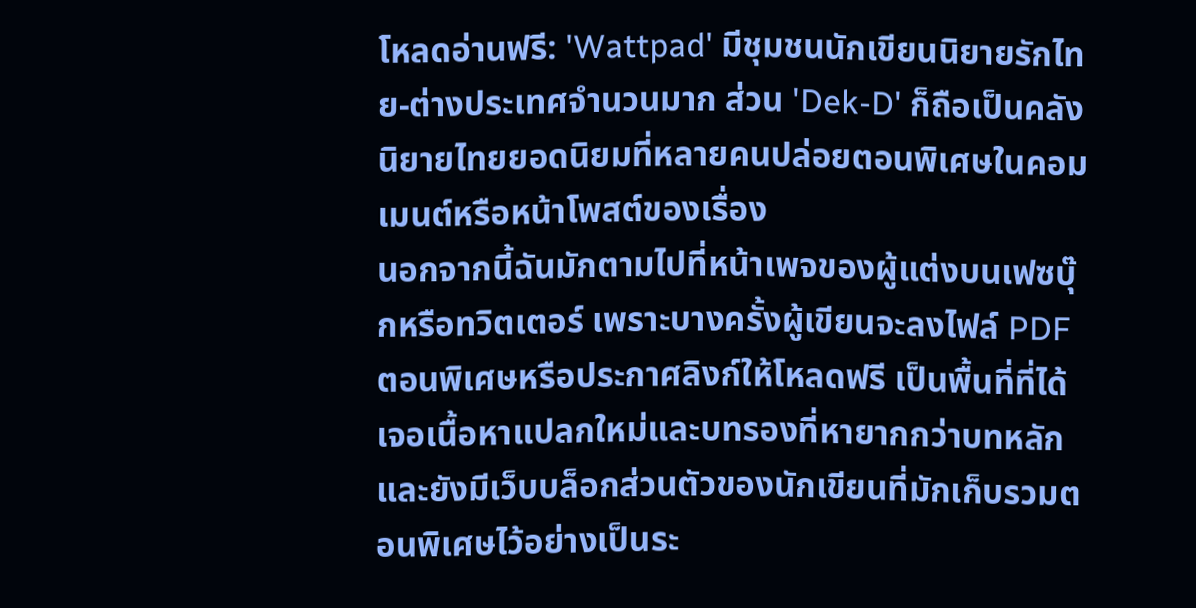โหลดอ่านฟรี: 'Wattpad' มีชุมชนนักเขียนนิยายรักไทย-ต่างประเทศจำนวนมาก ส่วน 'Dek-D' ก็ถือเป็นคลังนิยายไทยยอดนิยมที่หลายคนปล่อยตอนพิเศษในคอมเมนต์หรือหน้าโพสต์ของเรื่อง
นอกจากนี้ฉันมักตามไปที่หน้าเพจของผู้แต่งบนเฟซบุ๊กหรือทวิตเตอร์ เพราะบางครั้งผู้เขียนจะลงไฟล์ PDF ตอนพิเศษหรือประกาศลิงก์ให้โหลดฟรี เป็นพื้นที่ที่ได้เจอเนื้อหาแปลกใหม่และบทรองที่หายากกว่าบทหลัก และยังมีเว็บบล็อกส่วนตัวของนักเขียนที่มักเก็บรวมตอนพิเศษไว้อย่างเป็นระ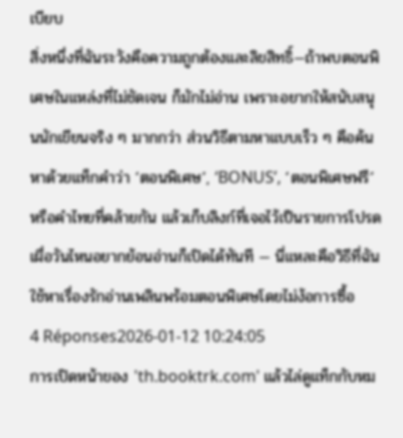เบียบ
สิ่งหนึ่งที่ฉันระวังคือความถูกต้องและลิขสิทธิ์—ถ้าพบตอนพิเศษในแหล่งที่ไม่ชัดเจน ก็มักไม่อ่าน เพราะอยากให้สนับสนุนนักเขียนจริง ๆ มากกว่า ส่วนวิธีตามหาแบบเร็ว ๆ คือค้นหาด้วยแท็กคำว่า ‘ตอนพิเศษ’, ‘BONUS’, ‘ตอนพิเศษฟรี’ หรือคำไทยที่คล้ายกัน แล้วเก็บลิงก์ที่เจอไว้เป็นรายการโปรด เผื่อวันไหนอยากย้อนอ่านก็เปิดได้ทันที — นี่แหละคือวิธีที่ฉันใช้หาเรื่องรักอ่านเพลินพร้อมตอนพิเศษโดยไม่ง้อการซื้อ
4 Réponses2026-01-12 10:24:05
การเปิดหน้าของ 'th.booktrk.com' แล้วไล่ดูแท็กกับหม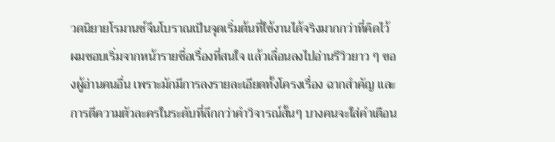วดนิยายโรมานซ์จีนโบราณเป็นจุดเริ่มต้นที่ใช้งานได้จริงมากกว่าที่คิดไว้
ผมชอบเริ่มจากหน้ารายชื่อเรื่องที่สนใจ แล้วเลื่อนลงไปอ่านรีวิวยาว ๆ ของผู้อ่านคนอื่น เพราะมักมีการลงรายละเอียดทั้งโครงเรื่อง ฉากสำคัญ และการตีความตัวละครในระดับที่ลึกกว่าคำวิจารณ์สั้นๆ บางคนจะใส่คำเตือน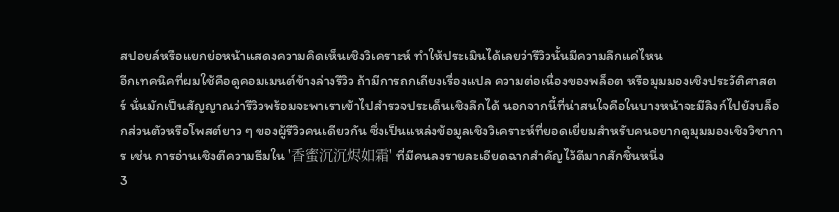สปอยล์หรือแยกย่อหน้าแสดงความคิดเห็นเชิงวิเคราะห์ ทำให้ประเมินได้เลยว่ารีวิวนั้นมีความลึกแค่ไหน
อีกเทคนิคที่ผมใช้คือดูคอมเมนต์ข้างล่างรีวิว ถ้ามีการถกเถียงเรื่องแปล ความต่อเนื่องของพล็อต หรือมุมมองเชิงประวัติศาสตร์ นั่นมักเป็นสัญญาณว่ารีวิวพร้อมจะพาเราเข้าไปสำรวจประเด็นเชิงลึกได้ นอกจากนี้ที่น่าสนใจคือในบางหน้าจะมีลิงก์ไปยังบล็อกส่วนตัวหรือโพสต์ยาว ๆ ของผู้รีวิวคนเดียวกัน ซึ่งเป็นแหล่งข้อมูลเชิงวิเคราะห์ที่ยอดเยี่ยมสำหรับคนอยากดูมุมมองเชิงวิชาการ เช่น การอ่านเชิงตีความธีมใน '香蜜沉沉烬如霜' ที่มีคนลงรายละเอียดฉากสำคัญไว้ดีมากสักชิ้นหนึ่ง
3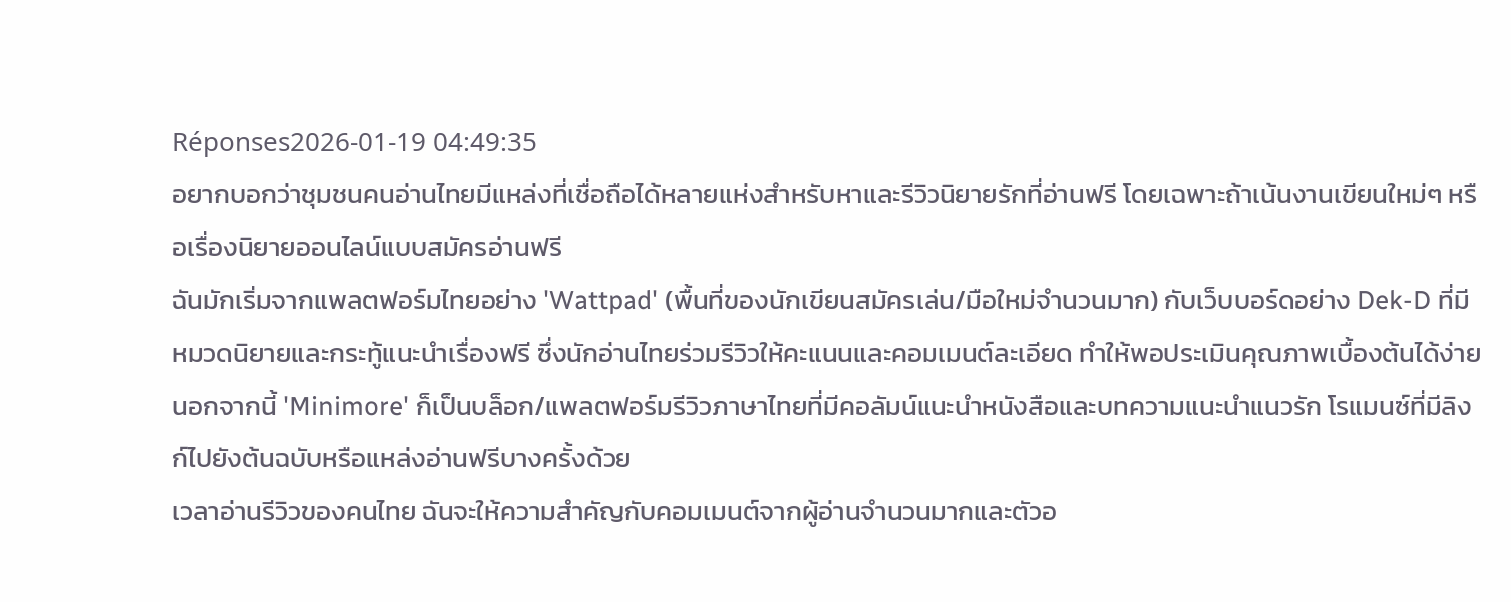Réponses2026-01-19 04:49:35
อยากบอกว่าชุมชนคนอ่านไทยมีแหล่งที่เชื่อถือได้หลายแห่งสำหรับหาและรีวิวนิยายรักที่อ่านฟรี โดยเฉพาะถ้าเน้นงานเขียนใหม่ๆ หรือเรื่องนิยายออนไลน์แบบสมัครอ่านฟรี
ฉันมักเริ่มจากแพลตฟอร์มไทยอย่าง 'Wattpad' (พื้นที่ของนักเขียนสมัครเล่น/มือใหม่จำนวนมาก) กับเว็บบอร์ดอย่าง Dek-D ที่มีหมวดนิยายและกระทู้แนะนำเรื่องฟรี ซึ่งนักอ่านไทยร่วมรีวิวให้คะแนนและคอมเมนต์ละเอียด ทำให้พอประเมินคุณภาพเบื้องต้นได้ง่าย นอกจากนี้ 'Minimore' ก็เป็นบล็อก/แพลตฟอร์มรีวิวภาษาไทยที่มีคอลัมน์แนะนำหนังสือและบทความแนะนำแนวรัก โรแมนซ์ที่มีลิงก์ไปยังต้นฉบับหรือแหล่งอ่านฟรีบางครั้งด้วย
เวลาอ่านรีวิวของคนไทย ฉันจะให้ความสำคัญกับคอมเมนต์จากผู้อ่านจำนวนมากและตัวอ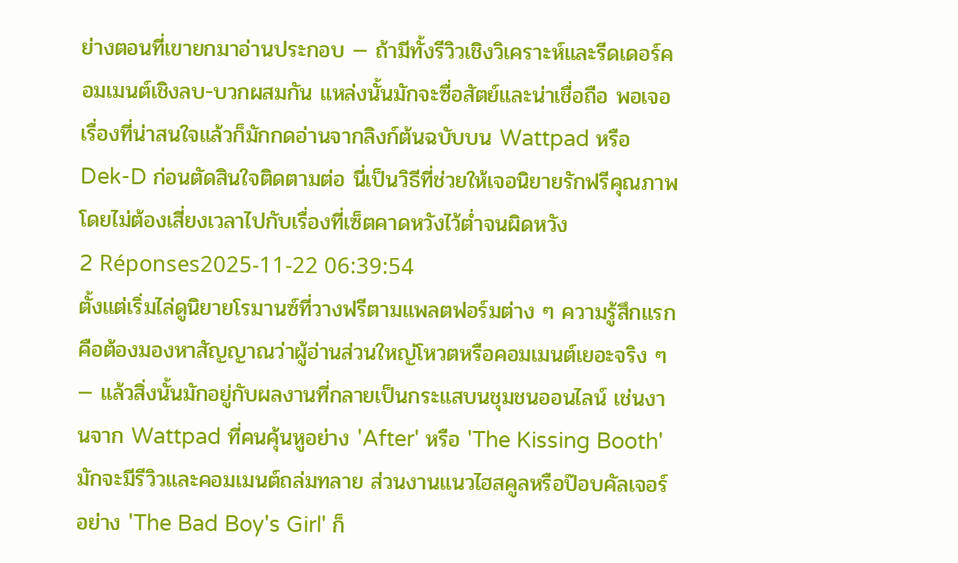ย่างตอนที่เขายกมาอ่านประกอบ — ถ้ามีทั้งรีวิวเชิงวิเคราะห์และรีดเดอร์คอมเมนต์เชิงลบ-บวกผสมกัน แหล่งนั้นมักจะซื่อสัตย์และน่าเชื่อถือ พอเจอเรื่องที่น่าสนใจแล้วก็มักกดอ่านจากลิงก์ต้นฉบับบน Wattpad หรือ Dek-D ก่อนตัดสินใจติดตามต่อ นี่เป็นวิธีที่ช่วยให้เจอนิยายรักฟรีคุณภาพโดยไม่ต้องเสี่ยงเวลาไปกับเรื่องที่เซ็ตคาดหวังไว้ต่ำจนผิดหวัง
2 Réponses2025-11-22 06:39:54
ตั้งแต่เริ่มไล่ดูนิยายโรมานซ์ที่วางฟรีตามแพลตฟอร์มต่าง ๆ ความรู้สึกแรกคือต้องมองหาสัญญาณว่าผู้อ่านส่วนใหญ่โหวตหรือคอมเมนต์เยอะจริง ๆ — แล้วสิ่งนั้นมักอยู่กับผลงานที่กลายเป็นกระแสบนชุมชนออนไลน์ เช่นงานจาก Wattpad ที่คนคุ้นหูอย่าง 'After' หรือ 'The Kissing Booth' มักจะมีรีวิวและคอมเมนต์ถล่มทลาย ส่วนงานแนวไฮสคูลหรือป๊อบคัลเจอร์อย่าง 'The Bad Boy's Girl' ก็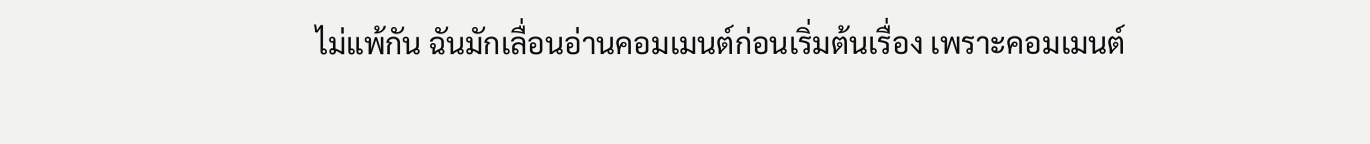ไม่แพ้กัน ฉันมักเลื่อนอ่านคอมเมนต์ก่อนเริ่มต้นเรื่อง เพราะคอมเมนต์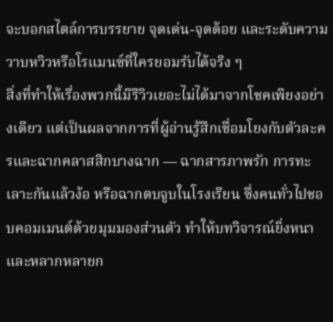จะบอกสไตล์การบรรยาย จุดเด่น-จุดด้อย และระดับความวาบหวิวหรือโรแมนซ์ที่ใครยอมรับได้จริง ๆ
สิ่งที่ทำให้เรื่องพวกนี้มีรีวิวเยอะไม่ได้มาจากโชคเพียงอย่างเดียว แต่เป็นผลจากการที่ผู้อ่านรู้สึกเชื่อมโยงกับตัวละครและฉากคลาสสิกบางฉาก — ฉากสารภาพรัก การทะเลาะกันแล้วง้อ หรือฉากตบจูบในโรงเรียน ซึ่งคนทั่วไปชอบคอมเมนต์ด้วยมุมมองส่วนตัว ทำให้บทวิจารณ์ยิ่งหนาและหลากหลายก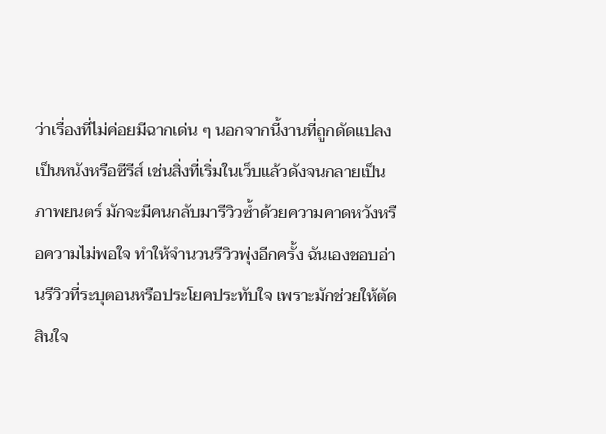ว่าเรื่องที่ไม่ค่อยมีฉากเด่น ๆ นอกจากนี้งานที่ถูกดัดแปลงเป็นหนังหรือซีรีส์ เช่นสิ่งที่เริ่มในเว็บแล้วดังจนกลายเป็นภาพยนตร์ มักจะมีคนกลับมารีวิวซ้ำด้วยความคาดหวังหรือความไม่พอใจ ทำให้จำนวนรีวิวพุ่งอีกครั้ง ฉันเองชอบอ่านรีวิวที่ระบุตอนหรือประโยคประทับใจ เพราะมักช่วยให้ตัดสินใจ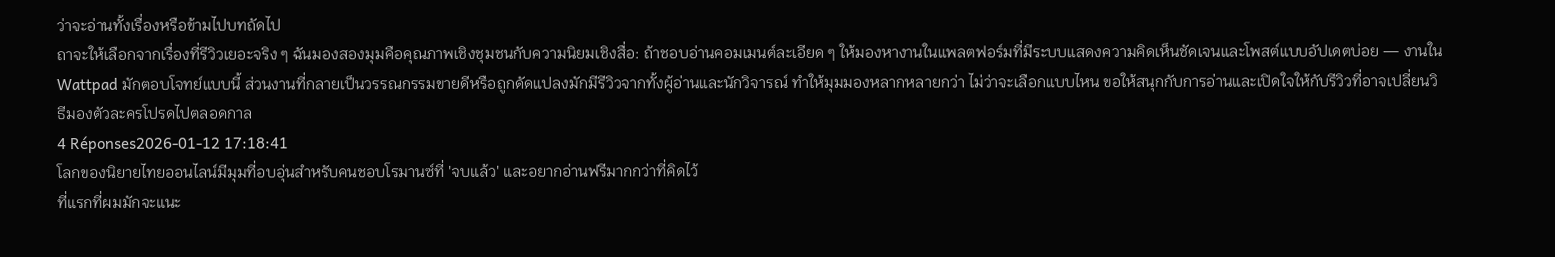ว่าจะอ่านทั้งเรื่องหรือข้ามไปบทถัดไป
ถาจะให้เลือกจากเรื่องที่รีวิวเยอะจริง ๆ ฉันมองสองมุมคือคุณภาพเชิงชุมชนกับความนิยมเชิงสื่อ: ถ้าชอบอ่านคอมเมนต์ละเอียด ๆ ให้มองหางานในแพลตฟอร์มที่มีระบบแสดงความคิดเห็นชัดเจนและโพสต์แบบอัปเดตบ่อย — งานใน Wattpad มักตอบโจทย์แบบนี้ ส่วนงานที่กลายเป็นวรรณกรรมขายดีหรือถูกดัดแปลงมักมีรีวิวจากทั้งผู้อ่านและนักวิจารณ์ ทำให้มุมมองหลากหลายกว่า ไม่ว่าจะเลือกแบบไหน ขอให้สนุกกับการอ่านและเปิดใจให้กับรีวิวที่อาจเปลี่ยนวิธีมองตัวละครโปรดไปตลอดกาล
4 Réponses2026-01-12 17:18:41
โลกของนิยายไทยออนไลน์มีมุมที่อบอุ่นสำหรับคนชอบโรมานซ์ที่ 'จบแล้ว' และอยากอ่านฟรีมากกว่าที่คิดไว้
ที่แรกที่ผมมักจะแนะ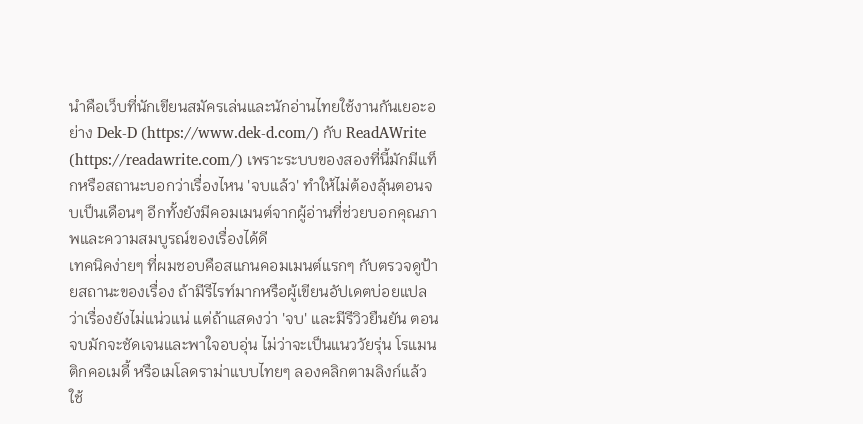นำคือเว็บที่นักเขียนสมัครเล่นและนักอ่านไทยใช้งานกันเยอะอย่าง Dek-D (https://www.dek-d.com/) กับ ReadAWrite (https://readawrite.com/) เพราะระบบของสองที่นี้มักมีแท็กหรือสถานะบอกว่าเรื่องไหน 'จบแล้ว' ทำให้ไม่ต้องลุ้นตอนจบเป็นเดือนๆ อีกทั้งยังมีคอมเมนต์จากผู้อ่านที่ช่วยบอกคุณภาพและความสมบูรณ์ของเรื่องได้ดี
เทคนิคง่ายๆ ที่ผมชอบคือสแกนคอมเมนต์แรกๆ กับตรวจดูป้ายสถานะของเรื่อง ถ้ามีรีไรท์มากหรือผู้เขียนอัปเดตบ่อยแปลว่าเรื่องยังไม่แน่วแน่ แต่ถ้าแสดงว่า 'จบ' และมีรีวิวยืนยัน ตอนจบมักจะชัดเจนและพาใจอบอุ่น ไม่ว่าจะเป็นแนววัยรุ่น โรแมนติกคอเมดี้ หรือเมโลดราม่าแบบไทยๆ ลองคลิกตามลิงก์แล้วใช้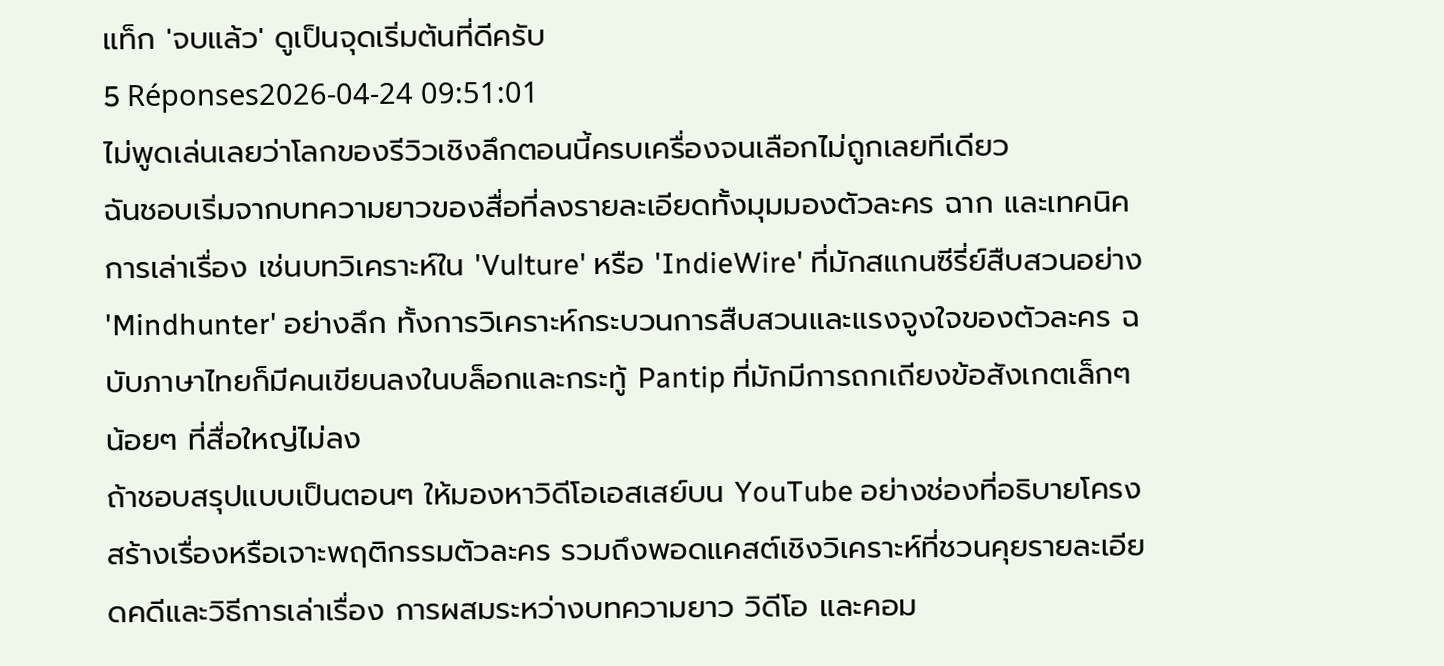แท็ก 'จบแล้ว' ดูเป็นจุดเริ่มต้นที่ดีครับ
5 Réponses2026-04-24 09:51:01
ไม่พูดเล่นเลยว่าโลกของรีวิวเชิงลึกตอนนี้ครบเครื่องจนเลือกไม่ถูกเลยทีเดียว
ฉันชอบเริ่มจากบทความยาวของสื่อที่ลงรายละเอียดทั้งมุมมองตัวละคร ฉาก และเทคนิคการเล่าเรื่อง เช่นบทวิเคราะห์ใน 'Vulture' หรือ 'IndieWire' ที่มักสแกนซีรี่ย์สืบสวนอย่าง 'Mindhunter' อย่างลึก ทั้งการวิเคราะห์กระบวนการสืบสวนและแรงจูงใจของตัวละคร ฉบับภาษาไทยก็มีคนเขียนลงในบล็อกและกระทู้ Pantip ที่มักมีการถกเถียงข้อสังเกตเล็กๆ น้อยๆ ที่สื่อใหญ่ไม่ลง
ถ้าชอบสรุปแบบเป็นตอนๆ ให้มองหาวิดีโอเอสเสย์บน YouTube อย่างช่องที่อธิบายโครงสร้างเรื่องหรือเจาะพฤติกรรมตัวละคร รวมถึงพอดแคสต์เชิงวิเคราะห์ที่ชวนคุยรายละเอียดคดีและวิธีการเล่าเรื่อง การผสมระหว่างบทความยาว วิดีโอ และคอม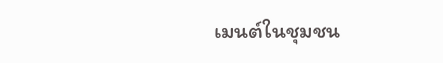เมนต์ในชุมชน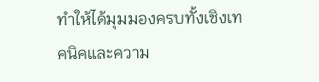ทำให้ได้มุมมองครบทั้งเชิงเทคนิคและความ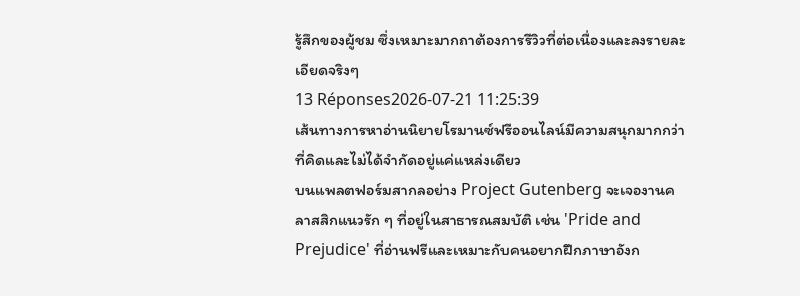รู้สึกของผู้ชม ซึ่งเหมาะมากถาต้องการรีวิวที่ต่อเนื่องและลงรายละเอียดจริงๆ
13 Réponses2026-07-21 11:25:39
เส้นทางการหาอ่านนิยายโรมานซ์ฟรีออนไลน์มีความสนุกมากกว่าที่คิดและไม่ได้จำกัดอยู่แค่แหล่งเดียว
บนแพลตฟอร์มสากลอย่าง Project Gutenberg จะเจองานคลาสสิกแนวรัก ๆ ที่อยู่ในสาธารณสมบัติ เช่น 'Pride and Prejudice' ที่อ่านฟรีและเหมาะกับคนอยากฝึกภาษาอังก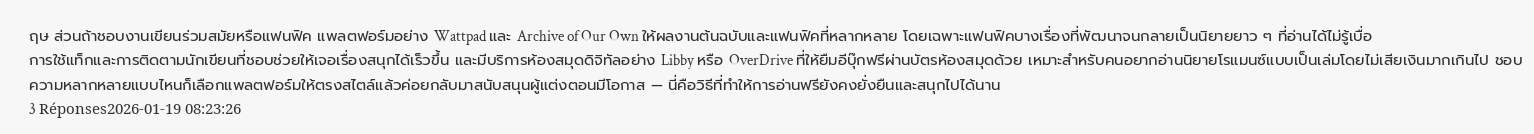ฤษ ส่วนถ้าชอบงานเขียนร่วมสมัยหรือแฟนฟิค แพลตฟอร์มอย่าง Wattpad และ Archive of Our Own ให้ผลงานต้นฉบับและแฟนฟิคที่หลากหลาย โดยเฉพาะแฟนฟิคบางเรื่องที่พัฒนาจนกลายเป็นนิยายยาว ๆ ที่อ่านได้ไม่รู้เบื่อ
การใช้แท็กและการติดตามนักเขียนที่ชอบช่วยให้เจอเรื่องสนุกได้เร็วขึ้น และมีบริการห้องสมุดดิจิทัลอย่าง Libby หรือ OverDrive ที่ให้ยืมอีบุ๊กฟรีผ่านบัตรห้องสมุดด้วย เหมาะสำหรับคนอยากอ่านนิยายโรแมนซ์แบบเป็นเล่มโดยไม่เสียเงินมากเกินไป ชอบความหลากหลายแบบไหนก็เลือกแพลตฟอร์มให้ตรงสไตล์แล้วค่อยกลับมาสนับสนุนผู้แต่งตอนมีโอกาส — นี่คือวิธีที่ทำให้การอ่านฟรียังคงยั่งยืนและสนุกไปได้นาน
3 Réponses2026-01-19 08:23:26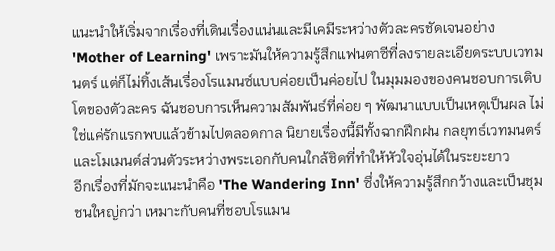แนะนำให้เริ่มจากเรื่องที่เดินเรื่องแน่นและมีเคมีระหว่างตัวละครชัดเจนอย่าง 'Mother of Learning' เพราะมันให้ความรู้สึกแฟนตาซีที่ลงรายละเอียดระบบเวทมนตร์ แต่ก็ไม่ทิ้งเส้นเรื่องโรแมนซ์แบบค่อยเป็นค่อยไป ในมุมมองของคนชอบการเติบโตของตัวละคร ฉันชอบการเห็นความสัมพันธ์ที่ค่อย ๆ พัฒนาแบบเป็นเหตุเป็นผล ไม่ใช่แค่รักแรกพบแล้วข้ามไปตลอดกาล นิยายเรื่องนี้มีทั้งฉากฝึกฝน กลยุทธ์เวทมนตร์ และโมเมนต์ส่วนตัวระหว่างพระเอกกับคนใกล้ชิดที่ทำให้หัวใจอุ่นได้ในระยะยาว
อีกเรื่องที่มักจะแนะนำคือ 'The Wandering Inn' ซึ่งให้ความรู้สึกกว้างและเป็นชุมชนใหญ่กว่า เหมาะกับคนที่ชอบโรแมน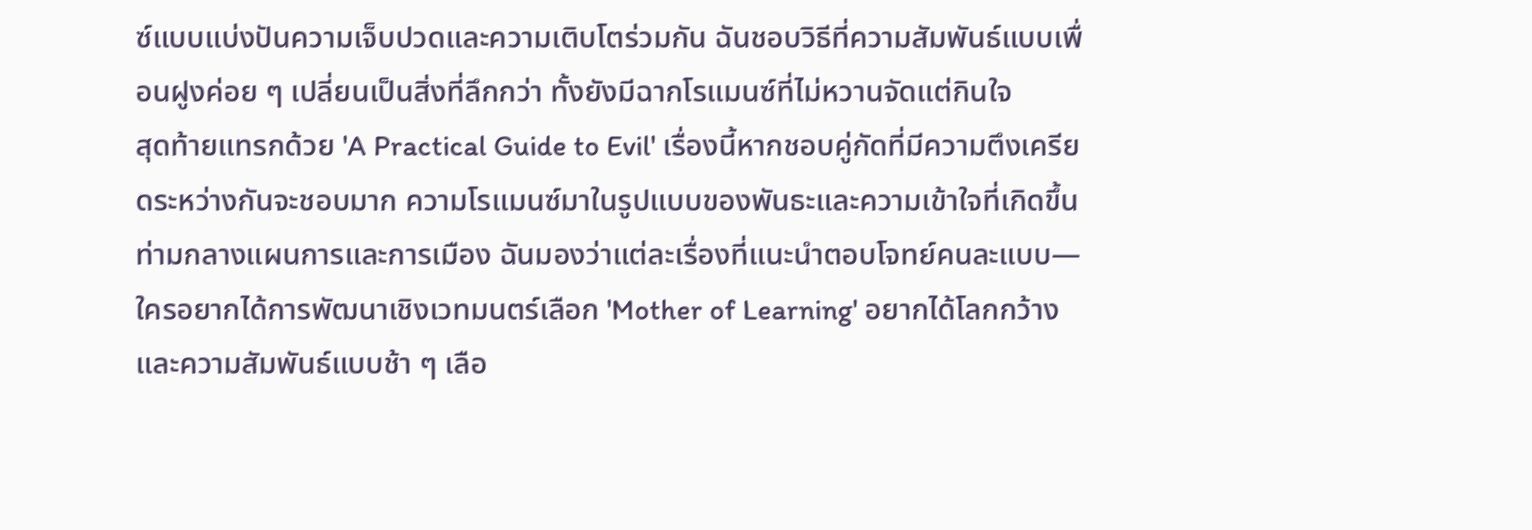ซ์แบบแบ่งปันความเจ็บปวดและความเติบโตร่วมกัน ฉันชอบวิธีที่ความสัมพันธ์แบบเพื่อนฝูงค่อย ๆ เปลี่ยนเป็นสิ่งที่ลึกกว่า ทั้งยังมีฉากโรแมนซ์ที่ไม่หวานจัดแต่กินใจ
สุดท้ายแทรกด้วย 'A Practical Guide to Evil' เรื่องนี้หากชอบคู่กัดที่มีความตึงเครียดระหว่างกันจะชอบมาก ความโรแมนซ์มาในรูปแบบของพันธะและความเข้าใจที่เกิดขึ้นท่ามกลางแผนการและการเมือง ฉันมองว่าแต่ละเรื่องที่แนะนำตอบโจทย์คนละแบบ—ใครอยากได้การพัฒนาเชิงเวทมนตร์เลือก 'Mother of Learning' อยากได้โลกกว้างและความสัมพันธ์แบบช้า ๆ เลือ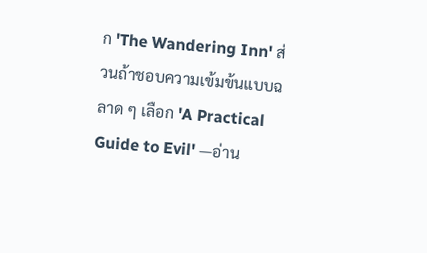ก 'The Wandering Inn' ส่วนถ้าชอบความเข้มข้นแบบฉลาด ๆ เลือก 'A Practical Guide to Evil' —อ่าน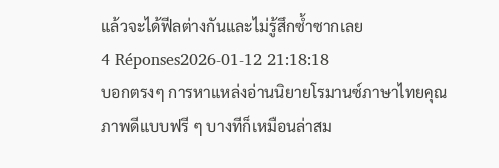แล้วจะได้ฟีลต่างกันและไม่รู้สึกซ้ำซากเลย
4 Réponses2026-01-12 21:18:18
บอกตรงๆ การหาแหล่งอ่านนิยายโรมานซ์ภาษาไทยคุณภาพดีแบบฟรี ๆ บางทีก็เหมือนล่าสม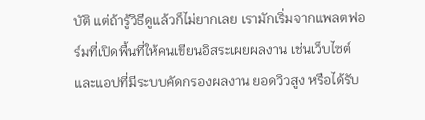บัติ แต่ถ้ารู้วิธีดูแล้วก็ไม่ยากเลย เรามักเริ่มจากแพลตฟอร์มที่เปิดพื้นที่ให้คนเขียนอิสระเผยผลงาน เช่นเว็บไซต์และแอปที่มีระบบคัดกรองผลงาน ยอดวิวสูง หรือได้รับ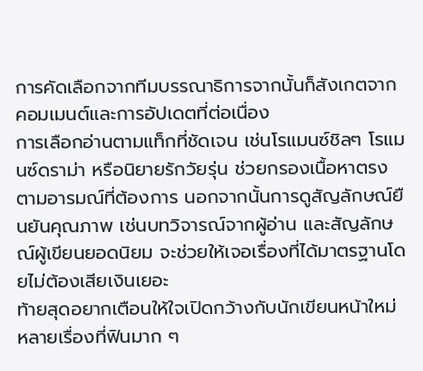การคัดเลือกจากทีมบรรณาธิการจากนั้นก็สังเกตจากคอมเมนต์และการอัปเดตที่ต่อเนื่อง
การเลือกอ่านตามแท็กที่ชัดเจน เช่นโรแมนซ์ชิลๆ โรแมนซ์ดราม่า หรือนิยายรักวัยรุ่น ช่วยกรองเนื้อหาตรงตามอารมณ์ที่ต้องการ นอกจากนั้นการดูสัญลักษณ์ยืนยันคุณภาพ เช่นบทวิจารณ์จากผู้อ่าน และสัญลักษณ์ผู้เขียนยอดนิยม จะช่วยให้เจอเรื่องที่ได้มาตรฐานโดยไม่ต้องเสียเงินเยอะ
ท้ายสุดอยากเตือนให้ใจเปิดกว้างกับนักเขียนหน้าใหม่ หลายเรื่องที่ฟินมาก ๆ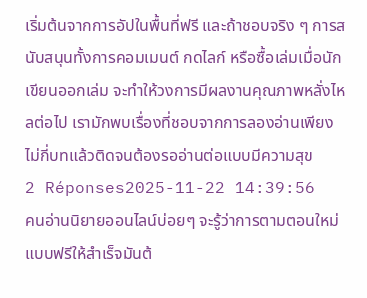เริ่มต้นจากการอัปในพื้นที่ฟรี และถ้าชอบจริง ๆ การสนับสนุนทั้งการคอมเมนต์ กดไลก์ หรือซื้อเล่มเมื่อนักเขียนออกเล่ม จะทำให้วงการมีผลงานคุณภาพหลั่งไหลต่อไป เรามักพบเรื่องที่ชอบจากการลองอ่านเพียงไม่กี่บทแล้วติดจนต้องรออ่านต่อแบบมีความสุข
2 Réponses2025-11-22 14:39:56
คนอ่านนิยายออนไลน์บ่อยๆ จะรู้ว่าการตามตอนใหม่แบบฟรีให้สำเร็จมันต้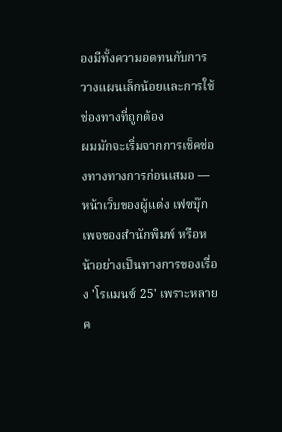องมีทั้งความอดทนกับการวางแผนเล็กน้อยและการใช้ช่องทางที่ถูกต้อง
ผมมักจะเริ่มจากการเช็คช่องทางทางการก่อนเสมอ — หน้าเว็บของผู้แต่ง เฟซบุ๊กเพจของสำนักพิมพ์ หรือหน้าอย่างเป็นทางการของเรื่อง 'โรแมนซ์ 25' เพราะหลายค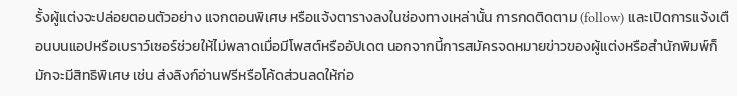รั้งผู้แต่งจะปล่อยตอนตัวอย่าง แจกตอนพิเศษ หรือแจ้งตารางลงในช่องทางเหล่านั้น การกดติดตาม (follow) และเปิดการแจ้งเตือนบนแอปหรือเบราว์เซอร์ช่วยให้ไม่พลาดเมื่อมีโพสต์หรืออัปเดต นอกจากนี้การสมัครจดหมายข่าวของผู้แต่งหรือสำนักพิมพ์ก็มักจะมีสิทธิพิเศษ เช่น ส่งลิงก์อ่านฟรีหรือโค้ดส่วนลดให้ก่อ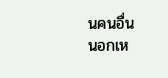นคนอื่น
นอกเห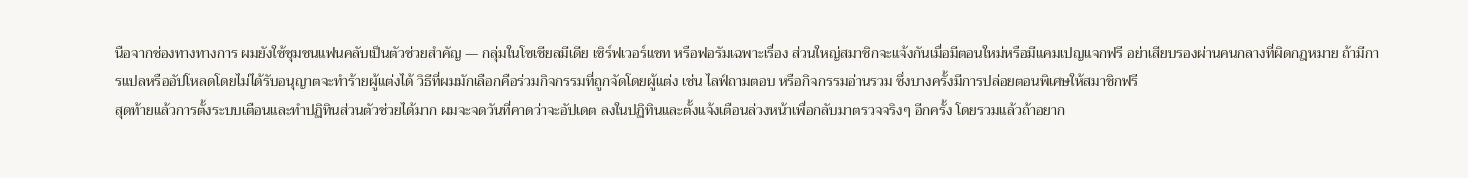นือจากช่องทางทางการ ผมยังใช้ชุมชนแฟนคลับเป็นตัวช่วยสำคัญ — กลุ่มในโซเชียลมีเดีย เซิร์ฟเวอร์แชท หรือฟอรัมเฉพาะเรื่อง ส่วนใหญ่สมาชิกจะแจ้งกันเมื่อมีตอนใหม่หรือมีแคมเปญแจกฟรี อย่าเสียบรองผ่านคนกลางที่ผิดกฎหมาย ถ้ามีการแปลหรืออัปโหลดโดยไม่ได้รับอนุญาตจะทำร้ายผู้แต่งได้ วิธีที่ผมมักเลือกคือร่วมกิจกรรมที่ถูกจัดโดยผู้แต่ง เช่น ไลฟ์ถามตอบ หรือกิจกรรมอ่านรวม ซึ่งบางครั้งมีการปล่อยตอนพิเศษให้สมาชิกฟรี
สุดท้ายแล้วการตั้งระบบเตือนและทำปฏิทินส่วนตัวช่วยได้มาก ผมจะจดวันที่คาดว่าจะอัปเดต ลงในปฏิทินและตั้งแจ้งเตือนล่วงหน้าเพื่อกลับมาตรวจจริงๆ อีกครั้ง โดยรวมแล้วถ้าอยาก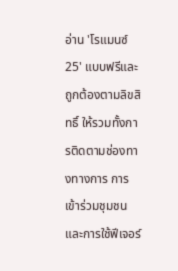อ่าน 'โรแมนซ์ 25' แบบฟรีและถูกต้องตามลิขสิทธิ์ ให้รวมทั้งการติดตามช่องทางทางการ การเข้าร่วมชุมชน และการใช้ฟีเจอร์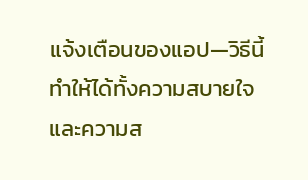แจ้งเตือนของแอป—วิธีนี้ทำให้ได้ทั้งความสบายใจและความส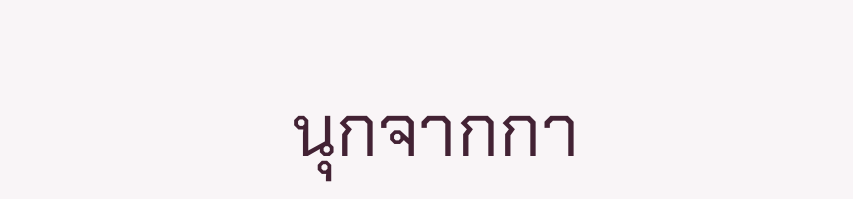นุกจากกา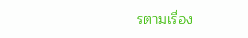รตามเรื่อง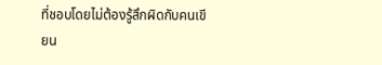ที่ชอบโดยไม่ต้องรู้สึกผิดกับคนเขียน